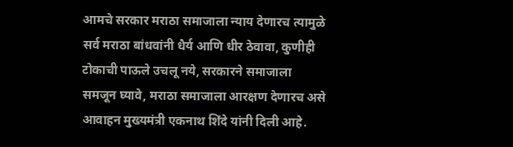आमचे सरकार मराठा समाजाला न्याय देणारच त्यामुळे सर्व मराठा बांधवांनी धैर्य आणि धीर ठेवावा, कुणीही टोकाची पाऊले उचलू नये, सरकारने समाजाला समजून घ्यावे, मराठा समाजाला आरक्षण देणारच असे आवाहन मुख्यमंत्री एकनाथ शिंदे यांनी दिली आहे.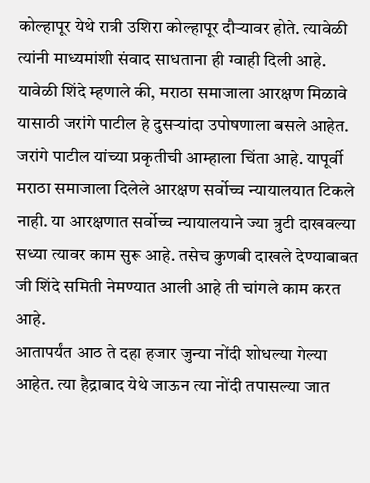कोल्हापूर येथे रात्री उशिरा कोल्हापूर दौऱ्यावर होते. त्यावेळी त्यांनी माध्यमांशी संवाद साधताना ही ग्वाही दिली आहे.
यावेळी शिंदे म्हणाले की, मराठा समाजाला आरक्षण मिळावे यासाठी जरांगे पाटील हे दुसऱ्यांदा उपोषणाला बसले आहेत. जरांगे पाटील यांच्या प्रकृतीची आम्हाला चिंता आहे. यापूर्वी मराठा समाजाला दिलेले आरक्षण सर्वोच्च न्यायालयात टिकले नाही. या आरक्षणात सर्वोच्च न्यायालयाने ज्या त्रुटी दाखवल्या सध्या त्यावर काम सुरू आहे. तसेच कुणबी दाखले देण्याबाबत जी शिंदे समिती नेमण्यात आली आहे ती चांगले काम करत आहे.
आतापर्यंत आठ ते दहा हजार जुन्या नोंदी शोधल्या गेल्या आहेत. त्या हैद्राबाद येथे जाऊन त्या नोंदी तपासल्या जात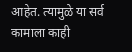आहेत. त्यामुळे या सर्व कामाला काही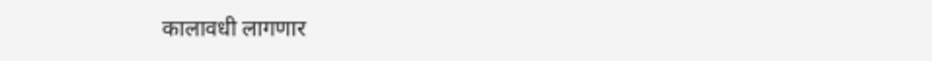कालावधी लागणार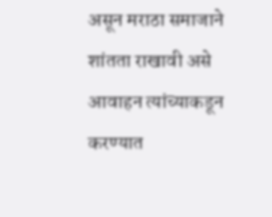असून मराठा समाजाने शांतता राखावी असे आवाहन त्यांच्याकडून करण्यात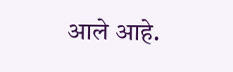आले आहे.